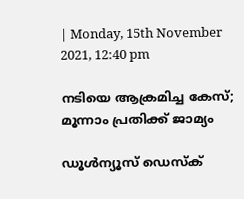| Monday, 15th November 2021, 12:40 pm

നടിയെ ആക്രമിച്ച കേസ്; മൂന്നാം പ്രതിക്ക് ജാമ്യം

ഡൂള്‍ന്യൂസ് ഡെസ്‌ക്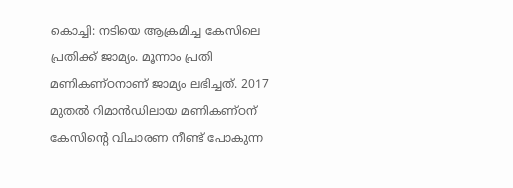കൊച്ചി: നടിയെ ആക്രമിച്ച കേസിലെ പ്രതിക്ക് ജാമ്യം. മൂന്നാം പ്രതി മണികണ്ഠനാണ് ജാമ്യം ലഭിച്ചത്. 2017 മുതല്‍ റിമാന്‍ഡിലായ മണികണ്ഠന് കേസിന്റെ വിചാരണ നീണ്ട് പോകുന്ന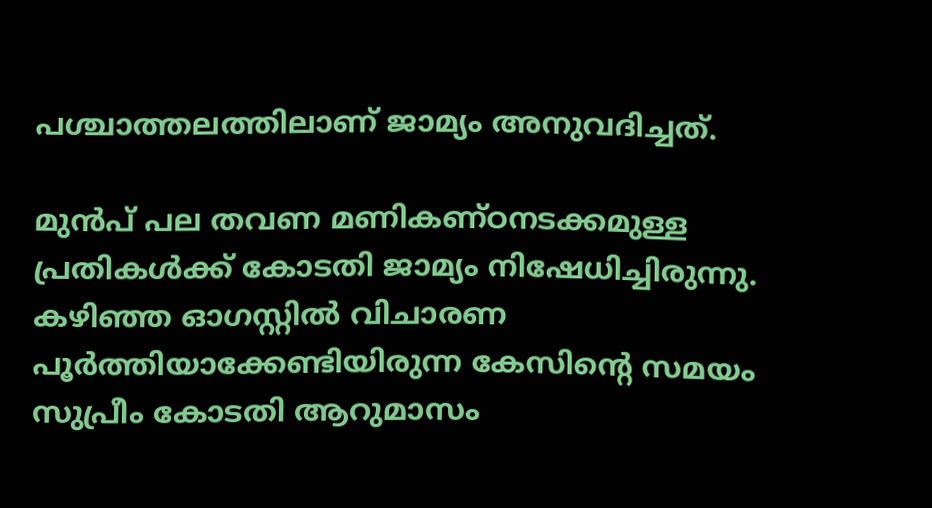പശ്ചാത്തലത്തിലാണ് ജാമ്യം അനുവദിച്ചത്.

മുന്‍പ് പല തവണ മണികണ്ഠനടക്കമുള്ള പ്രതികള്‍ക്ക് കോടതി ജാമ്യം നിഷേധിച്ചിരുന്നു. കഴിഞ്ഞ ഓഗസ്റ്റില്‍ വിചാരണ പൂര്‍ത്തിയാക്കേണ്ടിയിരുന്ന കേസിന്റെ സമയം സുപ്രീം കോടതി ആറുമാസം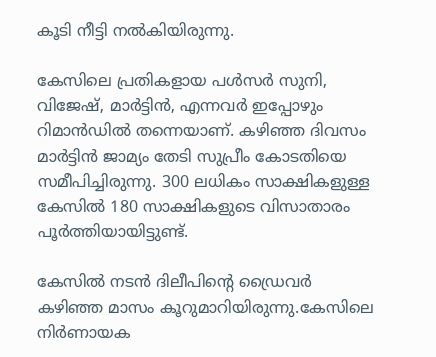കൂടി നീട്ടി നല്‍കിയിരുന്നു.

കേസിലെ പ്രതികളായ പള്‍സര്‍ സുനി, വിജേഷ്, മാര്‍ട്ടിന്‍, എന്നവര്‍ ഇപ്പോഴും റിമാന്‍ഡില്‍ തന്നെയാണ്. കഴിഞ്ഞ ദിവസം മാര്‍ട്ടിന്‍ ജാമ്യം തേടി സുപ്രീം കോടതിയെ സമീപിച്ചിരുന്നു. 300 ലധികം സാക്ഷികളുള്ള കേസില്‍ 180 സാക്ഷികളുടെ വിസാതാരം പൂര്‍ത്തിയായിട്ടുണ്ട്.

കേസില്‍ നടന്‍ ദിലീപിന്റെ ഡ്രൈവര്‍ കഴിഞ്ഞ മാസം കൂറുമാറിയിരുന്നു.കേസിലെ നിര്‍ണായക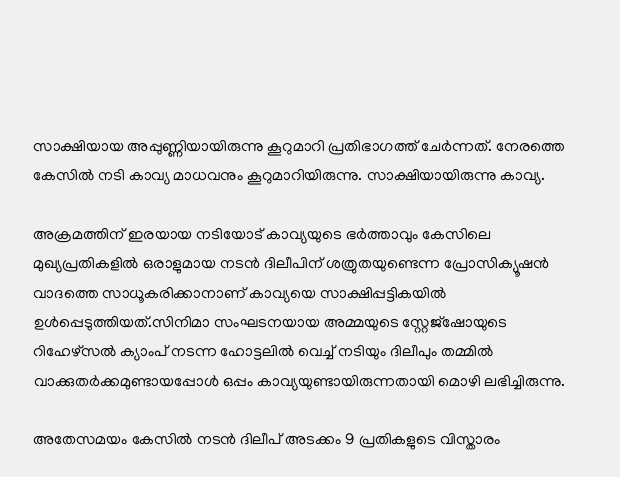സാക്ഷിയായ അപ്പുണ്ണിയായിരുന്നു കൂറുമാറി പ്രതിഭാഗത്ത് ചേര്‍ന്നത്. നേരത്തെ കേസില്‍ നടി കാവ്യ മാധവനും കൂറുമാറിയിരുന്നു. സാക്ഷിയായിരുന്നു കാവ്യ.

അക്രമത്തിന് ഇരയായ നടിയോട് കാവ്യയുടെ ഭര്‍ത്താവും കേസിലെ മുഖ്യപ്രതികളില്‍ ഒരാളുമായ നടന്‍ ദിലീപിന് ശത്രുതയുണ്ടെന്ന പ്രോസിക്യൂഷന്‍ വാദത്തെ സാധൂകരിക്കാനാണ് കാവ്യയെ സാക്ഷിപ്പട്ടികയില്‍ ഉള്‍പ്പെടുത്തിയത്.സിനിമാ സംഘടനയായ അമ്മയുടെ സ്റ്റേജ്‌ഷോയുടെ റിഹേഴ്‌സല്‍ ക്യാംപ് നടന്ന ഹോട്ടലില്‍ വെച്ച് നടിയും ദിലീപും തമ്മില്‍ വാക്കുതര്‍ക്കമുണ്ടായപ്പോള്‍ ഒപ്പം കാവ്യയുണ്ടായിരുന്നതായി മൊഴി ലഭിച്ചിരുന്നു.

അതേസമയം കേസില്‍ നടന്‍ ദിലീപ് അടക്കം 9 പ്രതികളുടെ വിസ്താരം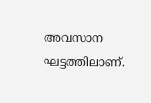അവസാന ഘട്ടത്തിലാണ്.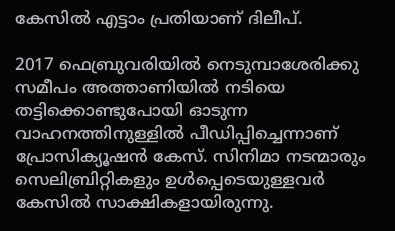കേസില്‍ എട്ടാം പ്രതിയാണ് ദിലീപ്.

2017 ഫെബ്രുവരിയില്‍ നെടുമ്പാശേരിക്കു സമീപം അത്താണിയില്‍ നടിയെ തട്ടിക്കൊണ്ടുപോയി ഓടുന്ന വാഹനത്തിനുള്ളില്‍ പീഡിപ്പിച്ചെന്നാണ് പ്രോസിക്യൂഷന്‍ കേസ്. സിനിമാ നടന്മാരും സെലിബ്രിറ്റികളും ഉള്‍പ്പെടെയുള്ളവര്‍ കേസില്‍ സാക്ഷികളായിരുന്നു.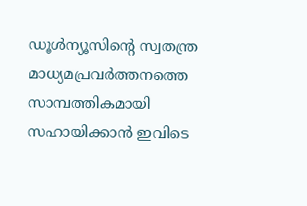ഡൂള്‍ന്യൂസിന്റെ സ്വതന്ത്ര മാധ്യമപ്രവര്‍ത്തനത്തെ സാമ്പത്തികമായി സഹായിക്കാന്‍ ഇവിടെ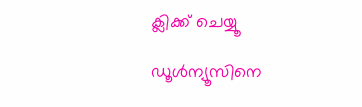ക്ലിക്ക് ചെയ്യൂ

ഡൂള്‍ന്യൂസിനെ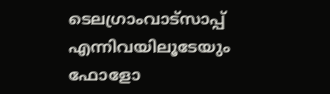ടെലഗ്രാംവാട്‌സാപ്പ് എന്നിവയിലൂടേയും  ഫോളോ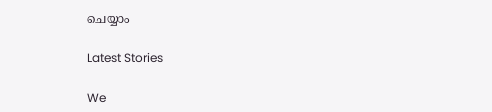ചെയ്യാം

Latest Stories

We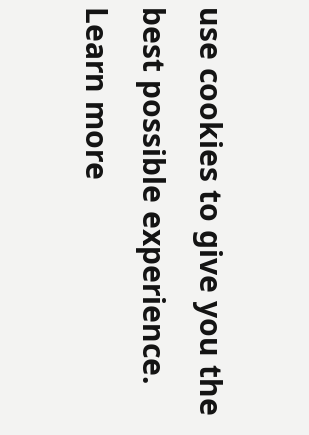use cookies to give you the best possible experience. Learn more